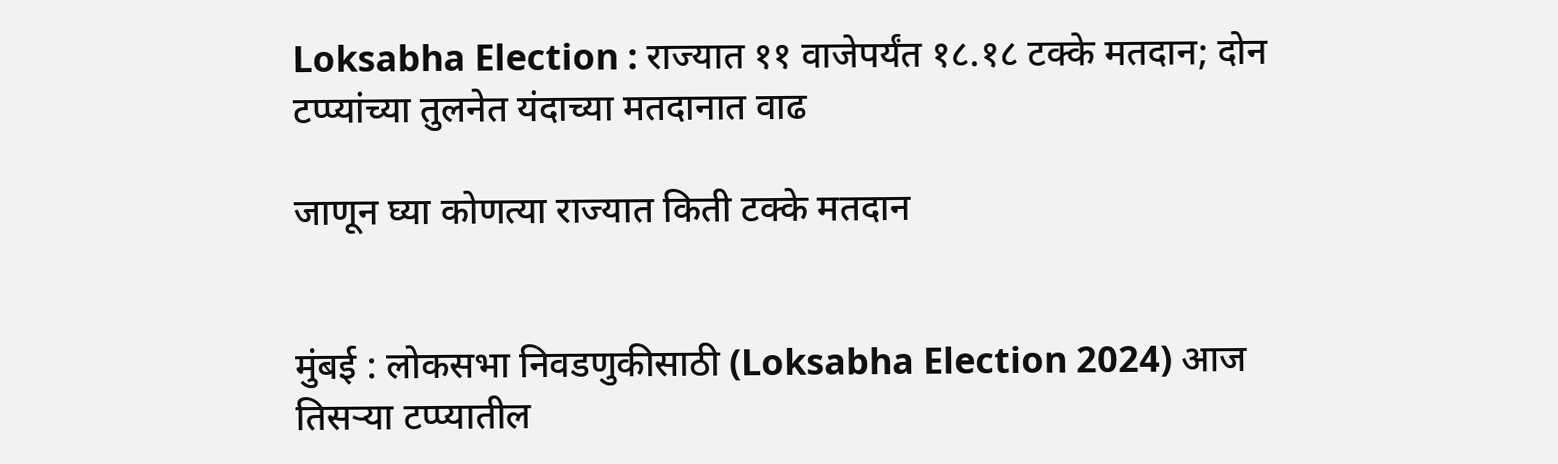Loksabha Election : राज्यात ११ वाजेपर्यंत १८.१८ टक्के मतदान; दोन टप्प्यांच्या तुलनेत यंदाच्या मतदानात वाढ

जाणून घ्या कोणत्या राज्यात किती टक्के मतदान


मुंबई : लोकसभा निवडणुकीसाठी (Loksabha Election 2024) आज तिसऱ्या टप्प्यातील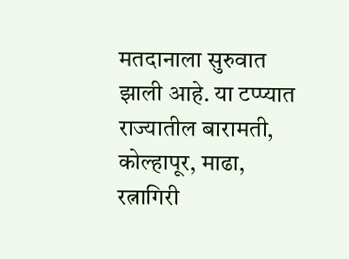मतदानाला सुरुवात झाली आहे. या टप्प्यात राज्यातील बारामती, कोल्हापूर, माढा, रत्नागिरी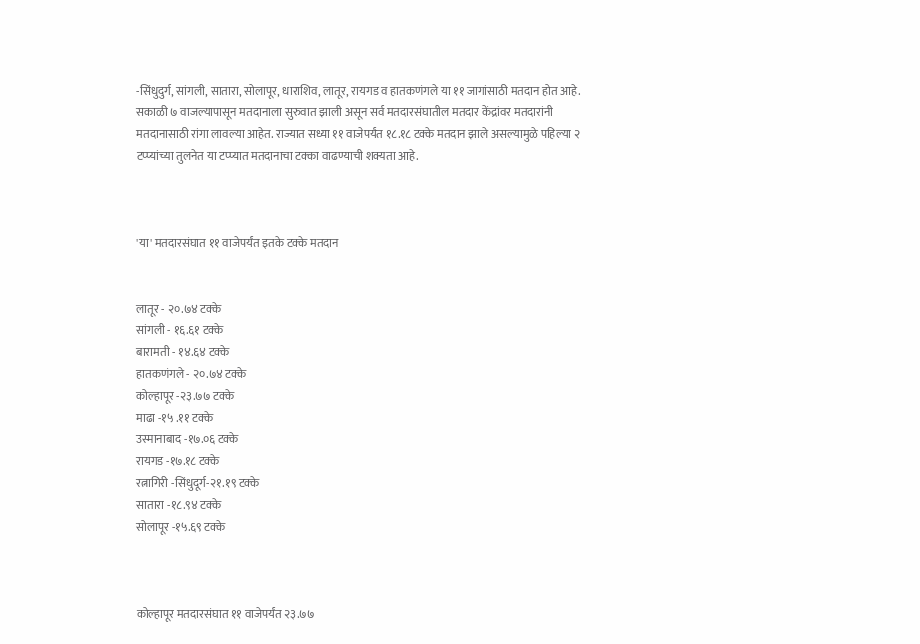-सिंधुदुर्ग, सांगली, सातारा, सोलापूर, धाराशिव, लातूर, रायगड व हातकणंगले या ११ जागांसाठी मतदान होत आहे. सकाळी ७ वाजल्यापासून मतदानाला सुरुवात झाली असून सर्व मतदारसंघातील मतदार केंद्रांवर मतदारांनी मतदानासाठी रांगा लावल्या आहेत. राज्यात सध्या ११ वाजेपर्यंत १८.१८ टक्के मतदान झाले असल्यामुळे पहिल्या २ टप्प्यांच्या तुलनेत या टप्प्यात मतदानाचा टक्का वाढण्याची शक्यता आहे.



'या' मतदारसंघात ११ वाजेपर्यंत इतके टक्के मतदान


लातूर - २०.७४ टक्के
सांगली - १६.६१ टक्के
बारामती - १४.६४ टक्के
हातकणंगले - २०.७४ टक्के
कोल्हापूर -२३.७७ टक्के
माढा -१५ .११ टक्के
उस्मानाबाद -१७.०६ टक्के
रायगड -१७.१८ टक्के
रत्नागिरी -सिंधुदूर्ग-२१.१९ टक्के
सातारा -१८.९४ टक्के
सोलापूर -१५.६९ टक्के



कोल्हापूर मतदारसंघात ११ वाजेपर्यंत २३.७७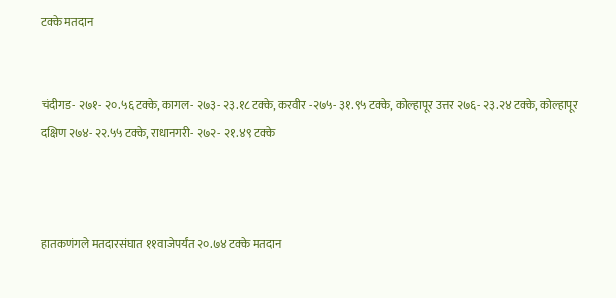टक्के मतदान


चंदीगड- २७१- २०.५६ टक्के, कागल- २७३- २३.१८ टक्के, करवीर -२७५- ३१.९५ टक्के, कोल्हापूर उत्तर २७६- २३.२४ टक्के, कोल्हापूर दक्षिण २७४- २२.५५ टक्के, राधानगरी- २७२- २१.४९ टक्के



हातकणंगले मतदारसंघात ११वाजेपर्यंत २०.७४ टक्के मतदान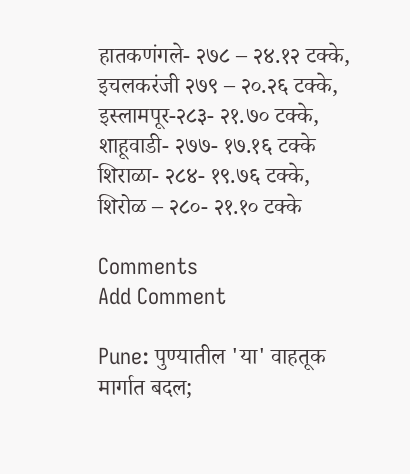हातकणंगले- २७८ – २४.१२ टक्के, इचलकरंजी २७९ – २०.२६ टक्के, इस्लामपूर-२८३- २१.७० टक्के, शाहूवाडी- २७७- १७.१६ टक्के शिराळा- २८४- १९.७६ टक्के, शिरोळ – २८०- २१.१० टक्के

Comments
Add Comment

Pune: पुण्यातील 'या' वाहतूक मार्गात बदल;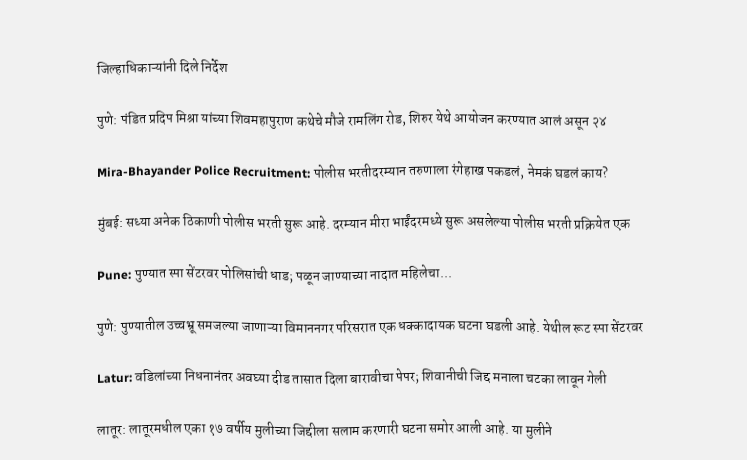जिल्हाधिकाऱ्यांनी दिले निर्देश

पुणे: पंडित प्रदिप मिश्रा यांच्या शिवमहापुराण कथेचे मौजे रामलिंग रोड, शिरुर येथे आयोजन करण्यात आलं असून २४

Mira-Bhayander Police Recruitment: पोलीस भरतीदरम्यान तरुणाला रंगेहाख पकडलं, नेमकं घडलं काय?

मुंबई: सध्या अनेक ठिकाणी पोलीस भरती सुरू आहे. दरम्यान मीरा भाईंदरमध्ये सुरू असलेल्या पोलीस भरती प्रक्रियेत एक

Pune: पुण्यात स्पा सेंटरवर पोलिसांची धाड; पळून जाण्याच्या नादात महिलेचा...

पुणे: पुण्यातील उच्चभ्रू समजल्या जाणाऱ्या विमाननगर परिसरात एक धक्कादायक घटना घडली आहे. येथील रूट स्पा सेंटरवर

Latur: वडिलांच्या निधनानंतर अवघ्या दीड तासात दिला बारावीचा पेपर; शिवानीची जिद्द मनाला चटका लावून गेली

लातूर: लातूरमधील एका १७ वर्षीय मुलीच्या जिद्दीला सलाम करणारी घटना समोर आली आहे. या मुलीने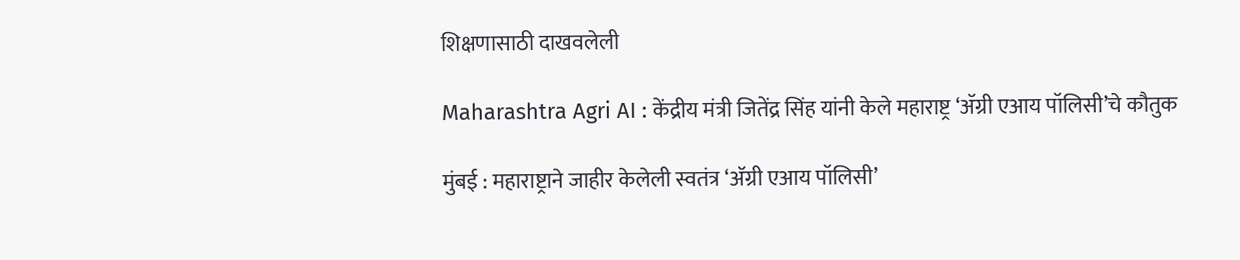शिक्षणासाठी दाखवलेली

Maharashtra Agri AI : केंद्रीय मंत्री जितेंद्र सिंह यांनी केले महाराष्ट्र ‘ॲग्री एआय पॉलिसी’चे कौतुक

मुंबई : महाराष्ट्राने जाहीर केलेली स्वतंत्र ‘अ‍ॅग्री एआय पॉलिसी’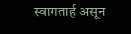स्वागतार्ह असून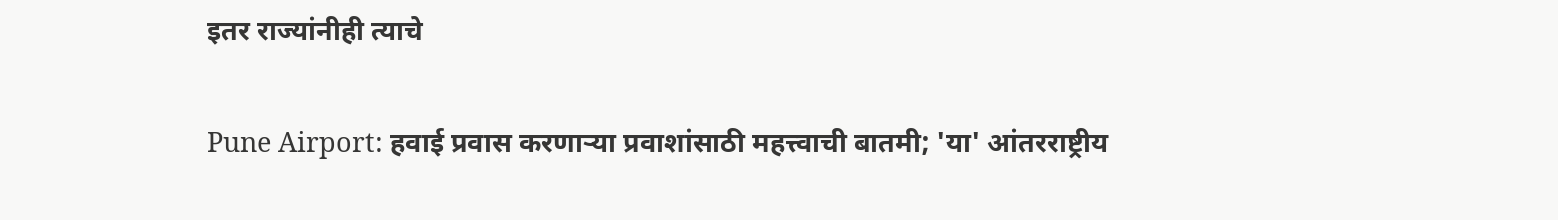इतर राज्यांनीही त्याचे

Pune Airport: हवाई प्रवास करणाऱ्या प्रवाशांसाठी महत्त्वाची बातमी; 'या' आंतरराष्ट्रीय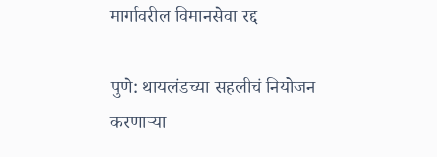मार्गावरील विमानसेवा रद्द

पुणे: थायलंडच्या सहलीचं नियोजन करणाऱ्या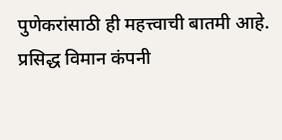पुणेकरांसाठी ही महत्त्वाची बातमी आहे. प्रसिद्ध विमान कंपनी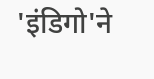'इंडिगो'ने